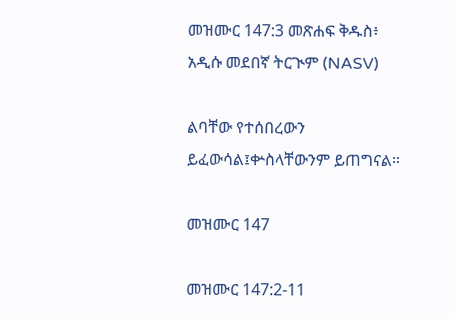መዝሙር 147:3 መጽሐፍ ቅዱስ፥ አዲሱ መደበኛ ትርጒም (NASV)

ልባቸው የተሰበረውን ይፈውሳል፤ቍስላቸውንም ይጠግናል።

መዝሙር 147

መዝሙር 147:2-11